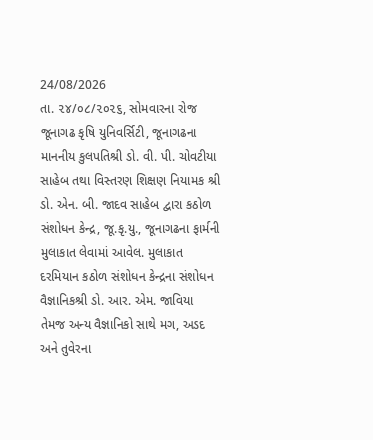24/08/2026
તા. ૨૪/૦૮/૨૦૨૬, સોમવારના રોજ જૂનાગઢ કૃષિ યુનિવર્સિટી, જૂનાગઢના માનનીય કુલપતિશ્રી ડો. વી. પી. ચોવટીયા સાહેબ તથા વિસ્તરણ શિક્ષણ નિયામક શ્રી ડો. એન. બી. જાદવ સાહેબ દ્વારા કઠોળ સંશોધન કેન્દ્ર, જૂ.કૃ.યુ., જૂનાગઢના ફાર્મની મુલાકાત લેવામાં આવેલ. મુલાકાત દરમિયાન કઠોળ સંશોધન કેન્દ્રના સંશોધન વૈજ્ઞાનિકશ્રી ડો. આર. એમ. જાવિયા તેમજ અન્ય વૈજ્ઞાનિકો સાથે મગ, અડદ અને તુવેરના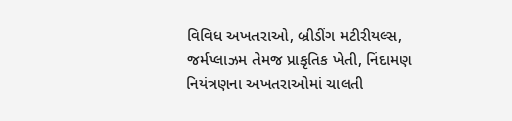વિવિધ અખતરાઓ, બ્રીડીંગ મટીરીયલ્સ, જર્મપ્લાઝમ તેમજ પ્રાકૃતિક ખેતી, નિંદામણ નિયંત્રણના અખતરાઓમાં ચાલતી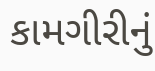કામગીરીનું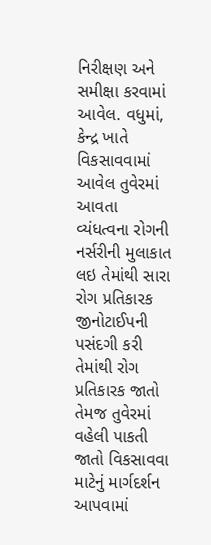નિરીક્ષણ અને સમીક્ષા કરવામાં આવેલ. વધુમાં, કેન્દ્ર ખાતે વિકસાવવામાં આવેલ તુવેરમાં આવતા વ્યંધત્વના રોગની નર્સરીની મુલાકાત લઇ તેમાંથી સારા રોગ પ્રતિકારક જીનોટાઈપની પસંદગી કરી તેમાંથી રોગ પ્રતિકારક જાતો તેમજ તુવેરમાં વહેલી પાકતી જાતો વિકસાવવા માટેનું માર્ગદર્શન આપવામાં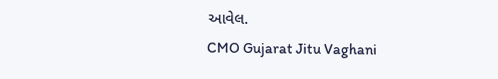આવેલ.
CMO Gujarat Jitu Vaghani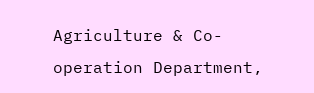Agriculture & Co-operation Department,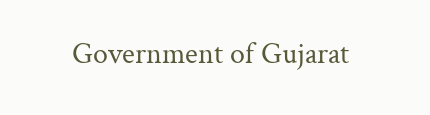Government of Gujarat